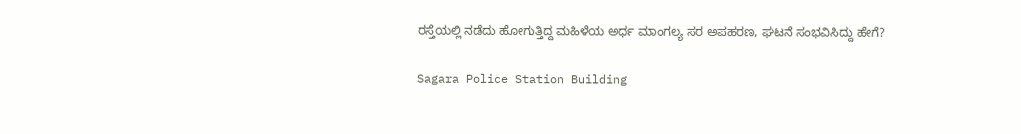ರಸ್ತೆಯಲ್ಲಿ ನಡೆದು ಹೋಗುತ್ತಿದ್ದ ಮಹಿಳೆಯ ಅರ್ಧ ಮಾಂಗಲ್ಯ ಸರ ಅಪಹರಣ, ಘಟನೆ ಸಂಭವಿಸಿದ್ದು ಹೇಗೆ?

Sagara Police Station Building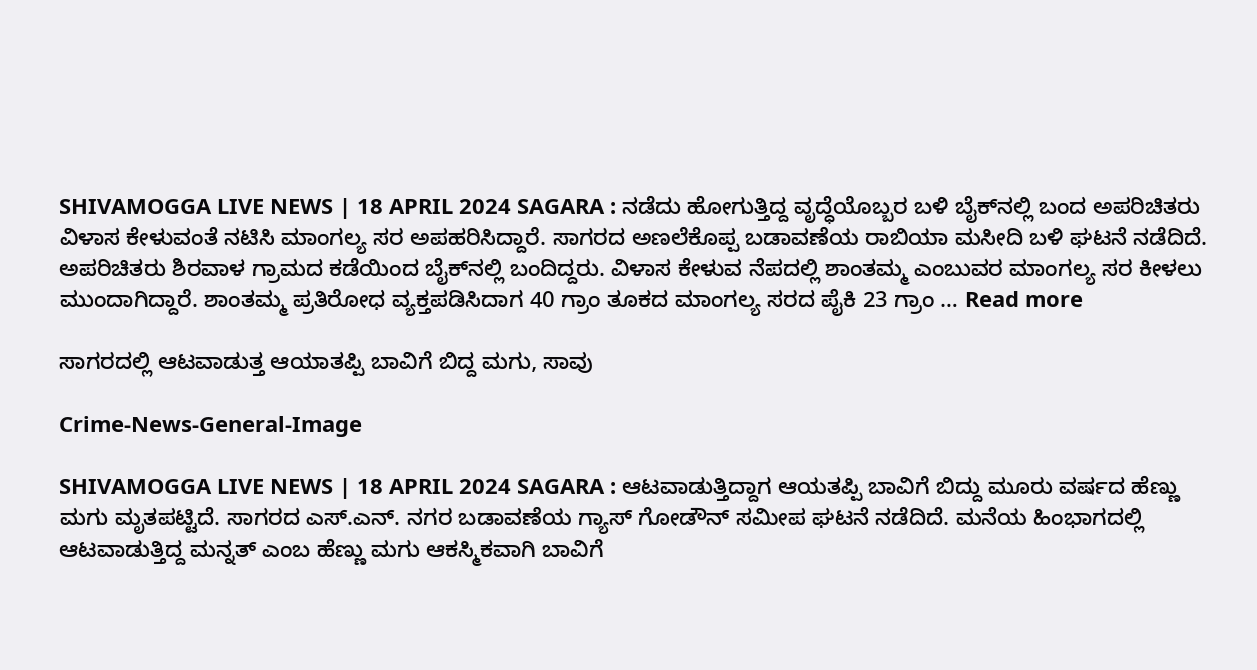SHIVAMOGGA LIVE NEWS | 18 APRIL 2024 SAGARA : ನಡೆದು ಹೋಗುತ್ತಿದ್ದ ವೃದ್ಧೆಯೊಬ್ಬರ ಬಳಿ ಬೈಕ್‌ನಲ್ಲಿ ಬಂದ ಅಪರಿಚಿತರು ವಿಳಾಸ ಕೇಳುವಂತೆ ನಟಿಸಿ ಮಾಂಗಲ್ಯ ಸರ ಅಪಹರಿಸಿದ್ದಾರೆ. ಸಾಗರದ ಅಣಲೆಕೊಪ್ಪ ಬಡಾವಣೆಯ ರಾಬಿಯಾ ಮಸೀದಿ ಬಳಿ ಘಟನೆ ನಡೆದಿದೆ. ಅಪರಿಚಿತರು ಶಿರವಾಳ ಗ್ರಾಮದ ಕಡೆಯಿಂದ ಬೈಕ್‌ನಲ್ಲಿ ಬಂದಿದ್ದರು. ವಿಳಾಸ ಕೇಳುವ ನೆಪದಲ್ಲಿ ಶಾಂತಮ್ಮ ಎಂಬುವರ ಮಾಂಗಲ್ಯ ಸರ ಕೀಳಲು ಮುಂದಾಗಿದ್ದಾರೆ. ಶಾಂತಮ್ಮ ಪ್ರತಿರೋಧ ವ್ಯಕ್ತಪಡಿಸಿದಾಗ 40 ಗ್ರಾಂ ತೂಕದ ಮಾಂಗಲ್ಯ ಸರದ ಪೈಕಿ 23 ಗ್ರಾಂ … Read more

ಸಾಗರದಲ್ಲಿ ಆಟವಾಡುತ್ತ ಆಯಾತಪ್ಪಿ ಬಾವಿಗೆ ಬಿದ್ದ ಮಗು, ಸಾವು

Crime-News-General-Image

SHIVAMOGGA LIVE NEWS | 18 APRIL 2024 SAGARA : ಆಟವಾಡುತ್ತಿದ್ದಾಗ ಆಯತಪ್ಪಿ ಬಾವಿಗೆ ಬಿದ್ದು ಮೂರು ವರ್ಷದ ಹೆಣ್ಣು ಮಗು ಮೃತಪಟ್ಟಿದೆ. ಸಾಗರದ ಎಸ್.ಎನ್. ನಗರ ಬಡಾವಣೆಯ ಗ್ಯಾಸ್ ಗೋಡೌನ್ ಸಮೀಪ ಘಟನೆ ನಡೆದಿದೆ. ಮನೆಯ ಹಿಂಭಾಗದಲ್ಲಿ ಆಟವಾಡುತ್ತಿದ್ದ ಮನ್ನತ್‌ ಎಂಬ ಹೆಣ್ಣು ಮಗು ಆಕಸ್ಮಿಕವಾಗಿ ಬಾವಿಗೆ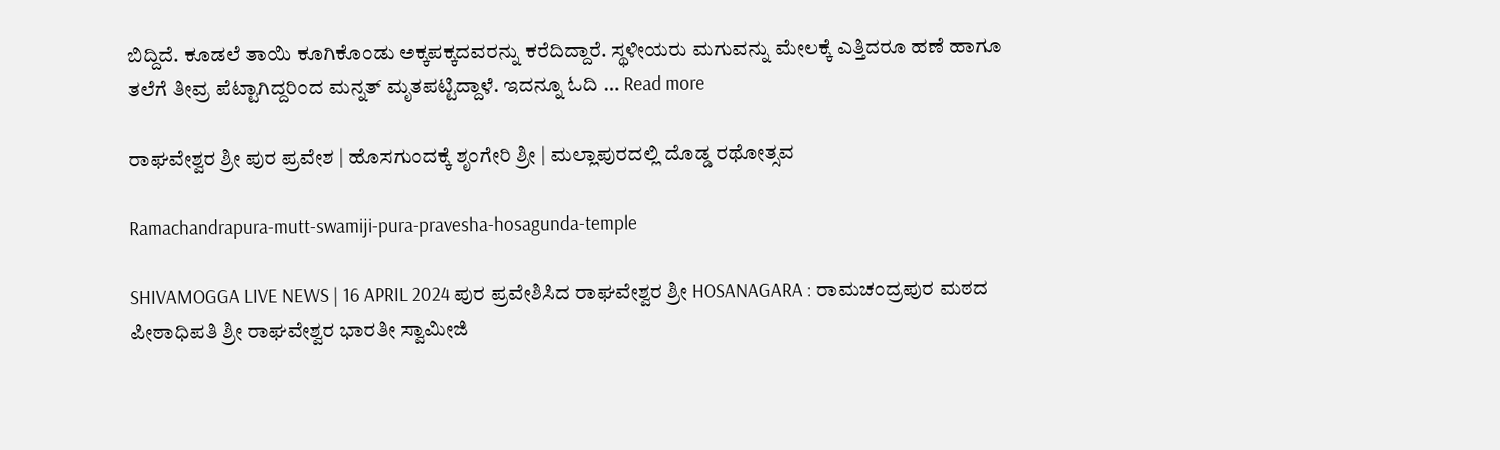ಬಿದ್ದಿದೆ. ಕೂಡಲೆ ತಾಯಿ ಕೂಗಿಕೊಂಡು ಅಕ್ಕಪಕ್ಕದವರನ್ನು ಕರೆದಿದ್ದಾರೆ. ಸ್ಥಳೀಯರು ಮಗುವನ್ನು ಮೇಲಕ್ಕೆ ಎತ್ತಿದರೂ ಹಣೆ ಹಾಗೂ ತಲೆಗೆ ತೀವ್ರ ಪೆಟ್ಟಾಗಿದ್ದರಿಂದ ಮನ್ನತ್ ಮೃತಪಟ್ಟಿದ್ದಾಳೆ. ಇದನ್ನೂ ಓದಿ … Read more

ರಾಘವೇ‍ಶ್ವರ ಶ್ರೀ ಪುರ ಪ್ರವೇಶ | ಹೊಸಗುಂದಕ್ಕೆ ಶೃಂಗೇರಿ ಶ್ರೀ | ಮಲ್ಲಾಪುರದಲ್ಲಿ ದೊಡ್ಡ ರಥೋತ್ಸವ

Ramachandrapura-mutt-swamiji-pura-pravesha-hosagunda-temple

SHIVAMOGGA LIVE NEWS | 16 APRIL 2024 ಪುರ ಪ್ರವೇಶಿಸಿದ ರಾಘವೇಶ್ವರ ಶ್ರೀ HOSANAGARA : ರಾಮಚಂದ್ರಪುರ ಮಠದ ಪೀಠಾಧಿಪತಿ ಶ್ರೀ ರಾಘವೇಶ್ವರ ಭಾರತೀ ಸ್ವಾಮೀಜಿ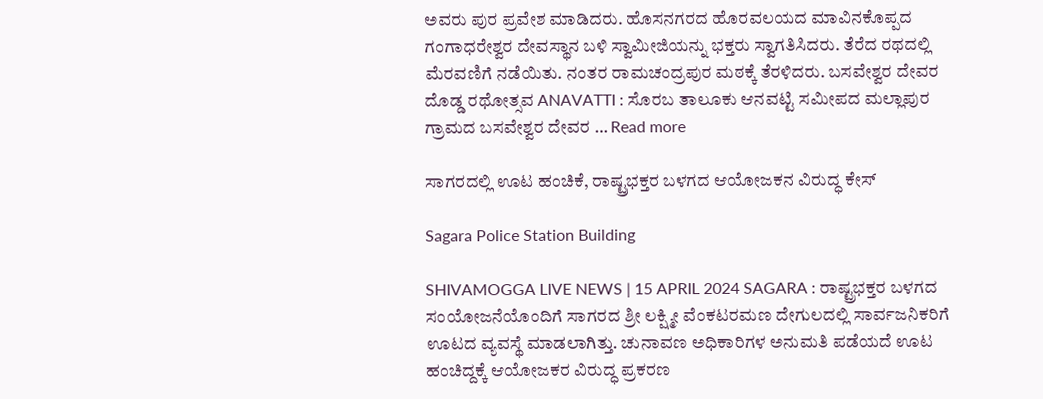ಅವರು ಪುರ ಪ್ರವೇಶ ಮಾಡಿದರು. ಹೊಸನಗರದ ಹೊರವಲಯದ ಮಾವಿನಕೊಪ್ಪದ ಗಂಗಾಧರೇಶ್ವರ ದೇವಸ್ಥಾನ ಬಳಿ ಸ್ವಾಮೀಜಿಯ‌ನ್ನು ಭಕ್ತರು ಸ್ವಾಗತಿಸಿದರು. ತೆರೆದ ರಥದಲ್ಲಿ ಮೆರವಣಿಗೆ ನಡೆಯಿತು. ನಂತರ ರಾಮಚಂದ್ರಪುರ ಮಠಕ್ಕೆ ತೆರಳಿದರು. ಬಸವೇಶ್ವರ ದೇವರ ದೊಡ್ಡ ರಥೋತ್ಸವ ANAVATTI : ಸೊರಬ ತಾಲೂಕು ಆನವಟ್ಟಿ ಸಮೀಪದ ಮಲ್ಲಾಪುರ ಗ್ರಾಮದ ಬಸವೇಶ್ವರ ದೇವರ … Read more

ಸಾಗರದಲ್ಲಿ ಊಟ ಹಂಚಿಕೆ, ರಾಷ್ಟ್ರಭಕ್ತರ ಬಳಗದ ಆಯೋಜಕನ ವಿರುದ್ಧ ಕೇಸ್‌

Sagara Police Station Building

SHIVAMOGGA LIVE NEWS | 15 APRIL 2024 SAGARA : ರಾಷ್ಟ್ರಭಕ್ತರ ಬಳಗದ ಸಂಯೋಜನೆಯೊಂದಿಗೆ ಸಾಗರದ ಶ್ರೀ ಲಕ್ಷ್ಮೀ ವೆಂಕಟರಮಣ ದೇಗುಲದಲ್ಲಿ ಸಾರ್ವಜನಿಕರಿಗೆ ಊಟದ ವ್ಯವಸ್ಥೆ ಮಾಡಲಾಗಿತ್ತು. ಚುನಾವಣ ಅಧಿಕಾರಿಗಳ ಅನುಮತಿ ಪಡೆಯದೆ ಊಟ ಹಂಚಿದ್ದಕ್ಕೆ ಆಯೋಜಕರ ವಿರುದ್ಧ ಪ್ರಕರಣ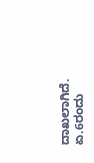ದಾಖಲಾಗಿದೆ. ಏ.6ರಂದು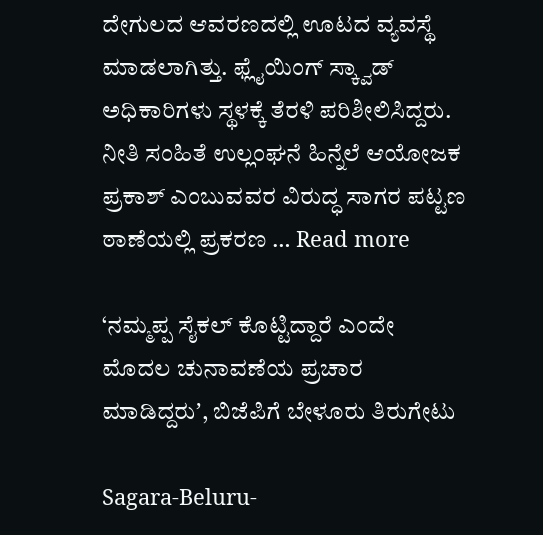ದೇಗುಲದ ಆವರಣದಲ್ಲಿ ಊಟದ ವ್ಯವಸ್ಥೆ ಮಾಡಲಾಗಿತ್ತು. ಫ್ಲೈಯಿಂಗ್‌ ಸ್ಕ್ವಾಡ್‌ ಅಧಿಕಾರಿಗಳು ಸ್ಥಳಕ್ಕೆ ತೆರಳಿ ಪರಿಶೀಲಿಸಿದ್ದರು. ನೀತಿ ಸಂಹಿತೆ ಉಲ್ಲಂಘನೆ ಹಿನ್ನೆಲೆ ಆಯೋಜಕ ಪ್ರಕಾಶ್‌ ಎಂಬುವವರ ವಿರುದ್ಧ ‍ಸಾಗರ ಪಟ್ಟಣ ಠಾಣೆಯಲ್ಲಿ ಪ್ರಕರಣ … Read more

‘ನಮ್ಮಪ್ಪ ಸೈಕಲ್‌ ಕೊಟ್ಟಿದ್ದಾರೆ ಎಂದೇ ಮೊದಲ ಚುನಾವಣೆಯ ಪ್ರಚಾರ ಮಾಡಿದ್ದರುʼ, ಬಿಜೆಪಿಗೆ ಬೇಳೂರು ತಿರುಗೇಟು

Sagara-Beluru-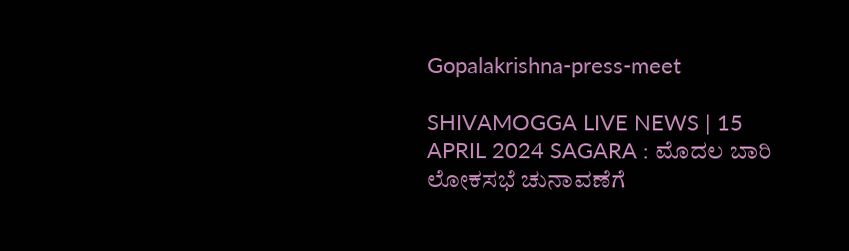Gopalakrishna-press-meet

SHIVAMOGGA LIVE NEWS | 15 APRIL 2024 SAGARA : ಮೊದಲ ಬಾರಿ ಲೋಕಸಭೆ ಚುನಾವಣೆಗೆ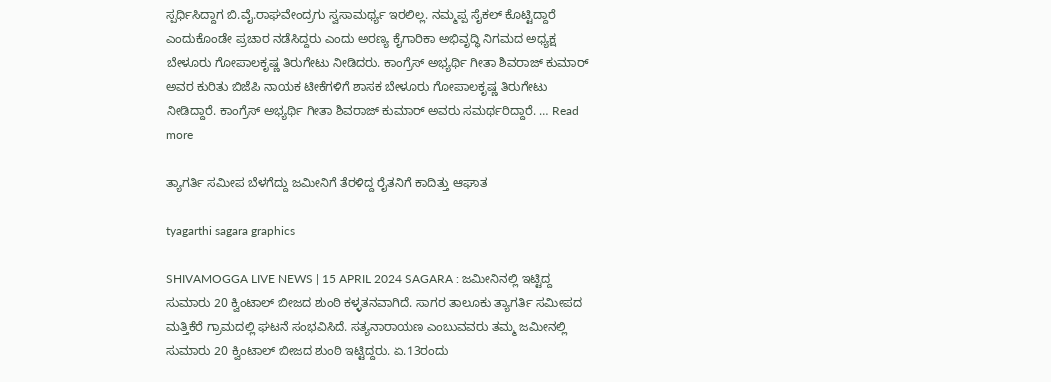ಸ್ಪರ್ಧಿಸಿದ್ದಾಗ ಬಿ.ವೈ.ರಾಘವೇಂದ್ರಗು ಸ್ವಸಾಮರ್ಥ್ಯ ಇರಲಿಲ್ಲ. ನಮ್ಮಪ್ಪ ಸೈಕಲ್‌ ಕೊಟ್ಟಿದ್ದಾರೆ ಎಂದುಕೊಂಡೇ ಪ್ರಚಾರ ನಡೆಸಿದ್ದರು ಎಂದು ಅರಣ್ಯ ಕೈಗಾರಿಕಾ ಅಭಿವೃದ್ಧಿ ನಿಗಮದ ಅಧ್ಯಕ್ಷ ಬೇಳೂರು ಗೋಪಾಲಕೃಷ್ಣ ತಿರುಗೇಟು ನೀಡಿದರು. ಕಾಂಗ್ರೆಸ್‌ ಅಭ್ಯರ್ಥಿ ಗೀತಾ ಶಿವರಾಜ್‌ ಕುಮಾರ್‌ ಅವರ ಕುರಿತು ಬಿಜೆಪಿ ನಾಯಕ ಟೀಕೆಗಳಿಗೆ ಶಾಸಕ ಬೇಳೂರು ಗೋಪಾಲಕೃಷ್ಣ ತಿರುಗೇಟು ನೀಡಿದ್ದಾರೆ. ಕಾಂಗ್ರೆಸ್‌ ಅಭ್ಯರ್ಥಿ ಗೀತಾ ಶಿವರಾಜ್‌ ಕುಮಾರ್‌ ಅವರು ಸಮರ್ಥರಿದ್ದಾರೆ. … Read more

ತ್ಯಾಗರ್ತಿ ಸಮೀಪ ಬೆಳಗೆದ್ದು ಜಮೀನಿಗೆ ತೆರಳಿದ್ದ ರೈತನಿಗೆ ಕಾದಿತ್ತು ಆಘಾತ

tyagarthi sagara graphics

SHIVAMOGGA LIVE NEWS | 15 APRIL 2024 SAGARA : ಜಮೀನಿನಲ್ಲಿ ಇಟ್ಟಿದ್ದ ಸುಮಾರು 20 ಕ್ವಿಂಟಾಲ್‌ ಬೀಜದ ಶುಂಠಿ ಕಳ್ಳತನವಾಗಿದೆ. ಸಾಗರ ತಾಲೂಕು ತ್ಯಾಗರ್ತಿ ಸಮೀಪದ ಮತ್ತಿಕೆರೆ ಗ್ರಾಮದಲ್ಲಿ ಘಟನೆ ಸಂಭವಿಸಿದೆ. ಸತ್ಯನಾರಾಯಣ ಎಂಬುವವರು ತಮ್ಮ ಜಮೀನಲ್ಲಿ ಸುಮಾರು 20 ಕ್ವಿಂಟಾಲ್‌ ಬೀಜದ ಶುಂಠಿ ಇಟ್ಟಿದ್ದರು. ಏ.13ರಂದು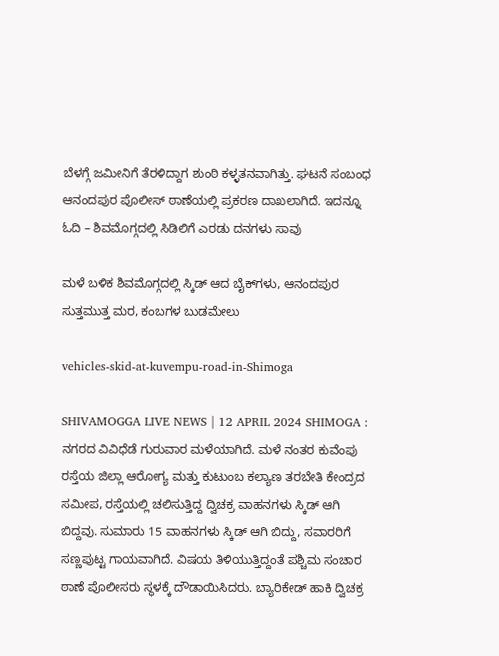ಬೆಳಗ್ಗೆ ಜಮೀನಿಗೆ ತೆರಳಿದ್ದಾಗ ಶುಂಠಿ ಕಳ್ಳತನವಾಗಿತ್ತು. ಘಟನೆ ಸಂಬಂಧ ಆನಂದಪುರ ಪೊಲೀಸ್‌ ಠಾಣೆಯಲ್ಲಿ ಪ್ರಕರಣ ದಾಖಲಾಗಿದೆ. ಇದನ್ನೂ ಓದಿ – ಶಿವಮೊಗ್ಗದಲ್ಲಿ ಸಿಡಿಲಿಗೆ ಎರಡು ದನಗಳು ಸಾವು

ಮಳೆ ಬಳಿಕ ಶಿವಮೊಗ್ಗದಲ್ಲಿ ಸ್ಕಿಡ್‌ ಆದ ಬೈಕ್‌ಗಳು, ಆನಂದಪುರ ಸುತ್ತಮುತ್ತ ಮರ, ಕಂಬಗಳ ಬುಡಮೇಲು

vehicles-skid-at-kuvempu-road-in-Shimoga

SHIVAMOGGA LIVE NEWS | 12 APRIL 2024 SHIMOGA : ನಗರದ ವಿವಿಧೆಡೆ ಗುರುವಾರ ಮಳೆಯಾಗಿದೆ. ಮಳೆ ನಂತರ ಕುವೆಂಪು ರಸ್ತೆಯ ಜಿಲ್ಲಾ ಆರೋಗ್ಯ ಮತ್ತು ಕುಟುಂಬ ಕಲ್ಯಾಣ ತರಬೇತಿ ಕೇಂದ್ರದ ಸಮೀಪ, ರಸ್ತೆಯಲ್ಲಿ ಚಲಿಸುತ್ತಿದ್ದ ದ್ವಿಚಕ್ರ ವಾಹನಗಳು ಸ್ಕಿಡ್‌ ಆಗಿ ಬಿದ್ದವು. ಸುಮಾರು 15 ವಾಹನಗಳು ಸ್ಕಿಡ್‌ ಆಗಿ ಬಿದ್ದು, ಸವಾರರಿಗೆ ಸಣ್ಣಪುಟ್ಟ ಗಾಯವಾಗಿದೆ. ವಿಷಯ ತಿಳಿಯುತ್ತಿದ್ದಂತೆ ಪಶ್ಚಿಮ ಸಂಚಾರ ಠಾಣೆ ಪೊಲೀಸರು ಸ್ಥಳಕ್ಕೆ ದೌಡಾಯಿಸಿದರು. ಬ್ಯಾರಿಕೇಡ್‌ ಹಾಕಿ ದ್ವಿಚಕ್ರ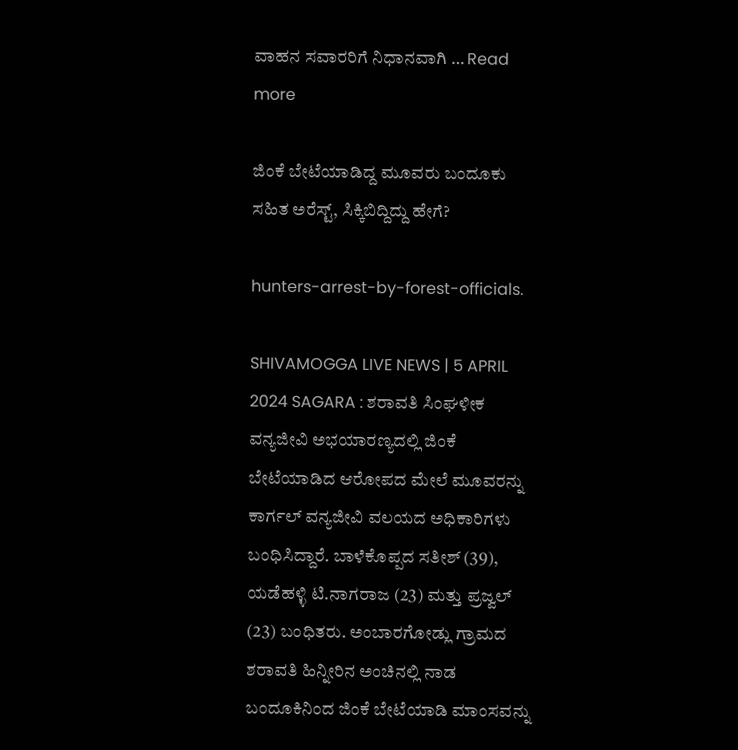ವಾಹನ ಸವಾರರಿಗೆ ನಿಧಾನವಾಗಿ … Read more

ಜಿಂಕೆ ಬೇಟೆಯಾಡಿದ್ದ ಮೂವರು ಬಂದೂಕು ಸಹಿತ ಅರೆಸ್ಟ್‌, ಸಿಕ್ಕಿಬಿದ್ದಿದ್ದು ಹೇಗೆ?

hunters-arrest-by-forest-officials.

SHIVAMOGGA LIVE NEWS | 5 APRIL 2024 SAGARA : ಶರಾವತಿ ಸಿಂಘಳೀಕ ವನ್ಯಜೀವಿ ಅಭಯಾರಣ್ಯದಲ್ಲಿ ಜಿಂಕೆ ಬೇಟೆಯಾಡಿದ ಆರೋಪದ ಮೇಲೆ ಮೂವರನ್ನು ಕಾರ್ಗಲ್‌ ವನ್ಯಜೀವಿ ವಲಯದ ಅಧಿಕಾರಿಗಳು ಬಂಧಿಸಿದ್ದಾರೆ. ಬಾಳೆಕೊಪ್ಪದ ಸತೀಶ್‌ (39), ಯಡೆಹಳ್ಳಿ ಟಿ.ನಾಗರಾಜ (23) ಮತ್ತು ಪ್ರಜ್ವಲ್‌ (23) ಬಂಧಿತರು. ಅಂಬಾರಗೋಡ್ಲು ಗ್ರಾಮದ ಶರಾವತಿ ಹಿನ್ನೀರಿನ ಅಂಚಿನಲ್ಲಿ ನಾಡ ಬಂದೂಕಿನಿಂದ ಜಿಂಕೆ ಬೇಟೆಯಾಡಿ ಮಾಂಸವನ್ನು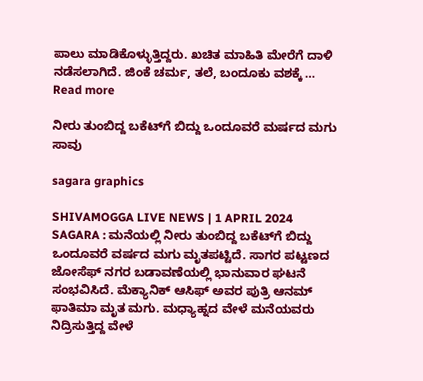ಪಾಲು ಮಾಡಿಕೊಳ್ಳುತ್ತಿದ್ದರು. ಖಚಿತ ಮಾಹಿತಿ ಮೇರೆಗೆ ದಾಳಿ ನಡೆಸಲಾಗಿದೆ. ಜಿಂಕೆ ಚರ್ಮ, ತಲೆ, ಬಂದೂಕು ವಶಕ್ಕೆ … Read more

ನೀರು ತುಂಬಿದ್ದ ಬಕೆಟ್‌ಗೆ ಬಿದ್ದು ಒಂದೂವರೆ ಮರ್ಷದ ಮಗು ಸಾವು

sagara graphics

SHIVAMOGGA LIVE NEWS | 1 APRIL 2024 SAGARA : ಮನೆಯಲ್ಲಿ ನೀರು ತುಂಬಿದ್ದ ಬಕೆಟ್‌ಗೆ ಬಿದ್ದು ಒಂದೂವರೆ ವರ್ಷದ ಮಗು ಮೃತಪಟ್ಟಿದೆ. ಸಾಗರ ಪಟ್ಟಣದ ಜೋಸೆಫ್ ನಗರ ಬಡಾವಣೆಯಲ್ಲಿ ಭಾನುವಾರ ಘಟನೆ ಸಂಭವಿಸಿದೆ. ಮೆಕ್ಯಾನಿಕ್ ಆಸಿಫ್ ಅವರ ಪುತ್ರಿ ಆನಮ್ ಫಾತಿಮಾ ಮೃತ ಮಗು. ಮಧ್ಯಾಹ್ನದ ವೇಳೆ ಮನೆಯವರು ನಿದ್ರಿಸುತ್ತಿದ್ದ ವೇಳೆ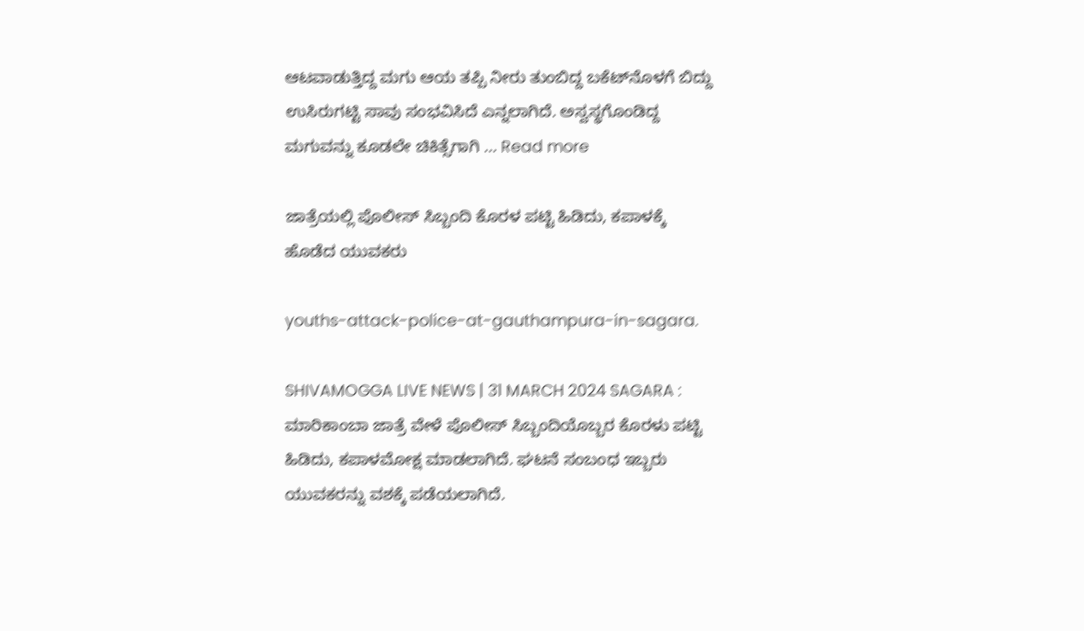ಆಟವಾಡುತ್ತಿದ್ದ ಮಗು ಆಯ ತಪ್ಪಿ ನೀರು ತುಂಬಿದ್ದ ಬಕೆಟ್‌ನೊಳಗೆ ಬಿದ್ದು ಉಸಿರುಗಟ್ಟಿ ಸಾವು ಸಂಭವಿಸಿದೆ ಎನ್ನಲಾಗಿದೆ. ಅಸ್ವಸ್ಥಗೊಂಡಿದ್ದ ಮಗುವನ್ನು ಕೂಡಲೇ ಚಿಕಿತ್ಸೆಗಾಗಿ … Read more

ಜಾತ್ರೆಯಲ್ಲಿ ಪೊಲೀಸ್‌ ಸಿಬ್ಬಂದಿ ಕೊರಳ ಪಟ್ಟಿ ಹಿಡಿದು, ಕಪಾಳಕ್ಕೆ ಹೊಡೆದ ಯುವಕರು

youths-attack-police-at-gauthampura-in-sagara.

SHIVAMOGGA LIVE NEWS | 31 MARCH 2024 SAGARA : ಮಾರಿಕಾಂಬಾ ಜಾತ್ರೆ ವೇಳೆ ಪೊಲೀಸ್‌ ಸಿಬ್ಬಂದಿಯೊಬ್ಬರ ಕೊರಳು ಪಟ್ಟಿ ಹಿಡಿದು, ಕಪಾಳಮೋಕ್ಷ ಮಾಡಲಾಗಿದೆ. ಘಟನೆ ಸಂಬಂಧ ಇಬ್ಬರು ಯುವಕರನ್ನು ವಶಕ್ಕೆ ಪಡೆಯಲಾಗಿದೆ.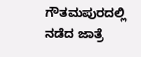ಗೌತಮಪುರದಲ್ಲಿ ನಡೆದ ಜಾತ್ರೆ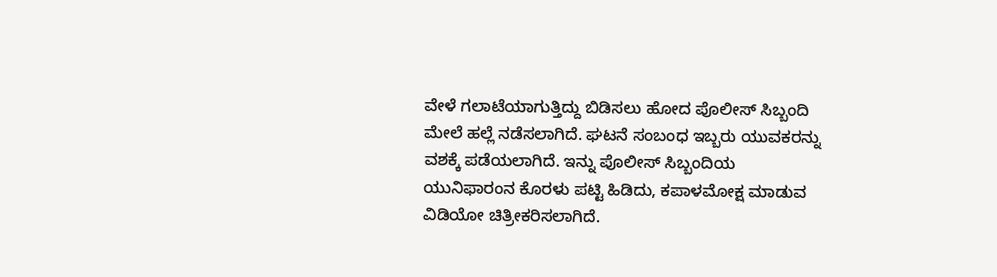ವೇಳೆ ಗಲಾಟೆಯಾಗುತ್ತಿದ್ದು ಬಿಡಿಸಲು ಹೋದ ಪೊಲೀಸ್‌ ಸಿಬ್ಬಂದಿ ಮೇಲೆ ಹಲ್ಲೆ ನಡೆಸಲಾಗಿದೆ. ಘಟನೆ ಸಂಬಂಧ ಇಬ್ಬರು ಯುವಕರನ್ನು ವಶಕ್ಕೆ ಪಡೆಯಲಾಗಿದೆ. ಇನ್ನು ಪೊಲೀಸ್‌ ಸಿಬ್ಬಂದಿಯ ಯುನಿಫಾರಂನ ಕೊರಳು ಪಟ್ಟಿ ಹಿಡಿದು, ಕಪಾಳಮೋಕ್ಷ ಮಾಡುವ ವಿಡಿಯೋ ಚಿತ್ರೀಕರಿಸಲಾಗಿದೆ.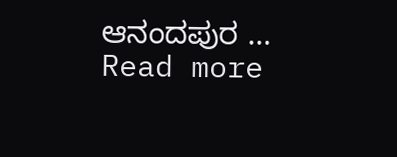ಆನಂದಪುರ … Read more